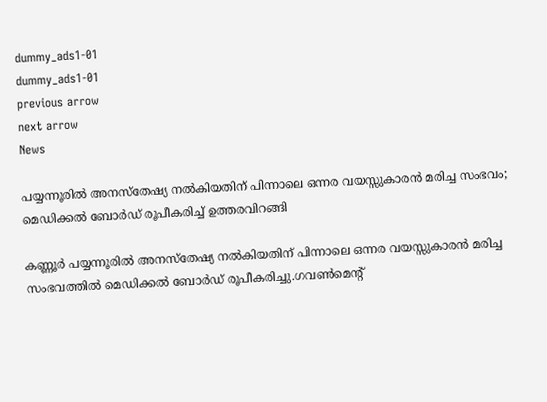dummy_ads1-01
dummy_ads1-01
previous arrow
next arrow
News

പയ്യന്നൂരിൽ അനസ്തേഷ്യ നൽകിയതിന് പിന്നാലെ ഒന്നര വയസ്സുകാരൻ മരിച്ച സംഭവം; മെഡിക്കൽ ബോർഡ് രൂപീകരിച്ച് ഉത്തരവിറങ്ങി

കണ്ണൂർ പയ്യന്നൂരിൽ അനസ്തേഷ്യ നൽകിയതിന് പിന്നാലെ ഒന്നര വയസ്സുകാരൻ മരിച്ച സംഭവത്തിൽ മെഡിക്കൽ ബോർഡ് രൂപീകരിച്ചു.ഗവൺമെന്റ്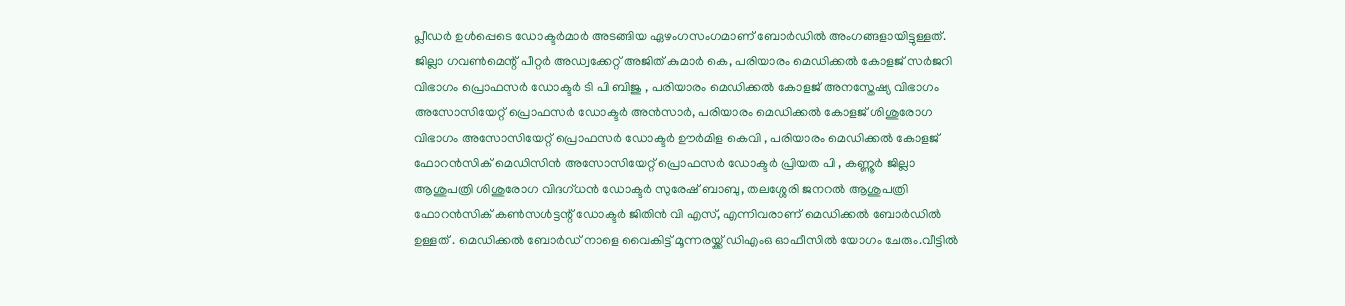പ്ലീഡർ ഉൾപ്പെടെ ഡോക്ടർമാർ അടങ്ങിയ ഏഴംഗസംഗമാണ് ബോർഡിൽ അംഗങ്ങളായിട്ടുള്ളത്. ജില്ലാ ഗവൺമെന്റ് പീറ്റർ അഡ്വക്കേറ്റ് അജിത് കുമാർ കെ, പരിയാരം മെഡിക്കൽ കോളജ് സർജറി വിഭാഗം പ്രൊഫസർ ഡോക്ടർ ടി പി ബിജു , പരിയാരം മെഡിക്കൽ കോളജ് അനസ്തേഷ്യ വിഭാഗം അസോസിയേറ്റ് പ്രൊഫസർ ഡോക്ടർ അൻസാർ, പരിയാരം മെഡിക്കൽ കോളജ് ശിശുരോഗ വിഭാഗം അസോസിയേറ്റ് പ്രൊഫസർ ഡോക്ടർ ഊർമിള കെവി , പരിയാരം മെഡിക്കൽ കോളജ് ഫോറൻസിക് മെഡിസിൻ അസോസിയേറ്റ് പ്രൊഫസർ ഡോക്ടർ പ്രിയത പി , കണ്ണൂർ ജില്ലാ ആശുപത്രി ശിശുരോഗ വിദഗ്ധൻ ഡോക്ടർ സുരേഷ് ബാബു, തലശ്ശേരി ജനറൽ ആശുപത്രി ഫോറൻസിക് കൺസൾട്ടന്റ് ഡോക്ടർ ജിതിൻ വി എസ്, എന്നിവരാണ് മെഡിക്കൽ ബോർഡിൽ ഉള്ളത് . മെഡിക്കൽ ബോർഡ് നാളെ വൈകിട്ട് മൂന്നരയ്ക്ക് ഡിഎംഒ ഓഫീസിൽ യോഗം ചേരും.വീട്ടില്‍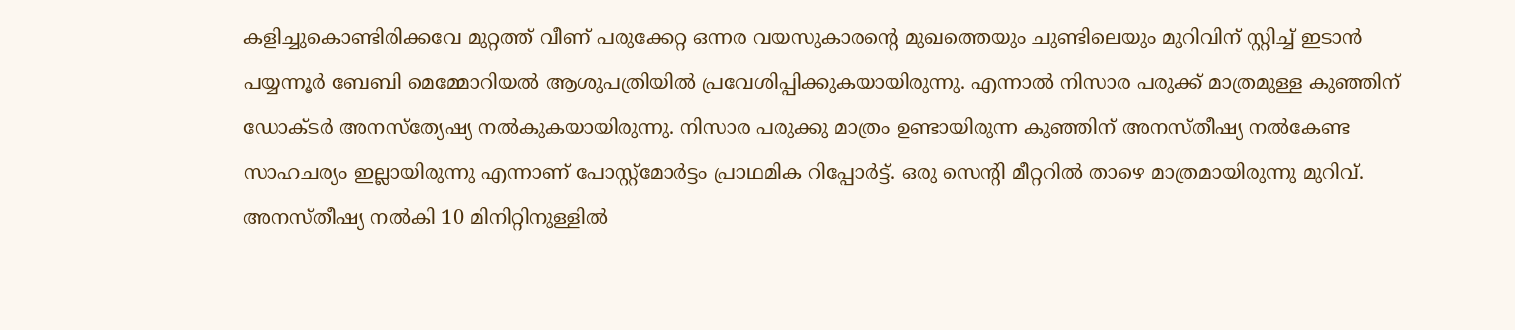കളിച്ചുകൊണ്ടിരിക്കവേ മുറ്റത്ത് വീണ് പരുക്കേറ്റ ഒന്നര വയസുകാരന്റെ മുഖത്തെയും ചുണ്ടിലെയും മുറിവിന് സ്റ്റിച്ച് ഇടാന്‍ പയ്യന്നൂര്‍ ബേബി മെമ്മോറിയല്‍ ആശുപത്രിയില്‍ പ്രവേശിപ്പിക്കുകയായിരുന്നു. എന്നാൽ നിസാര പരുക്ക് മാത്രമുള്ള കുഞ്ഞിന് ഡോക്ടർ അനസ്‌ത്യേഷ്യ നൽകുകയായിരുന്നു. നിസാര പരുക്കു മാത്രം ഉണ്ടായിരുന്ന കുഞ്ഞിന് അനസ്തീഷ്യ നൽകേണ്ട സാഹചര്യം ഇല്ലായിരുന്നു എന്നാണ് പോസ്റ്റ്മോർട്ടം പ്രാഥമിക റിപ്പോർട്ട്‌. ഒരു സെന്റി മീറ്ററിൽ താഴെ മാത്രമായിരുന്നു മുറിവ്. അനസ്തീഷ്യ നൽകി 10 മിനിറ്റിനുള്ളിൽ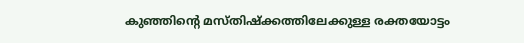കുഞ്ഞിന്റെ മസ്തിഷ്ക്കത്തിലേക്കുള്ള രക്തയോട്ടം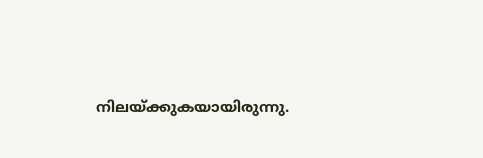നിലയ്ക്കുകയായിരുന്നു.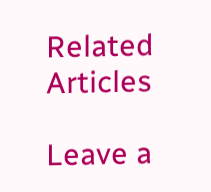Related Articles

Leave a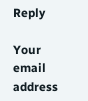Reply

Your email address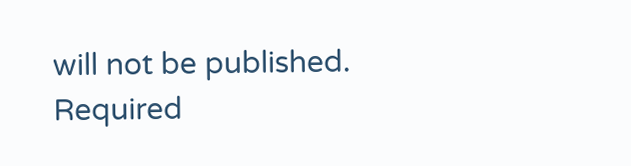will not be published. Required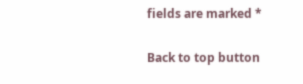fields are marked *

Back to top button